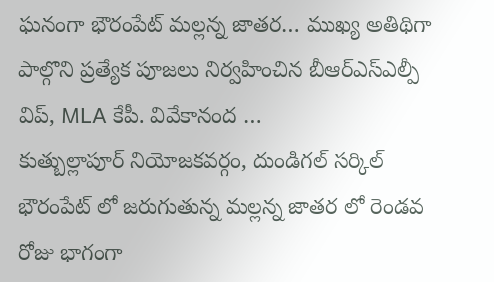ఘనంగా భౌరంపేట్ మల్లన్న జాతర… ముఖ్య అతిథిగా పాల్గొని ప్రత్యేక పూజలు నిర్వహించిన బీఆర్ఎస్ఎల్పీ విప్, MLA కేపీ. వివేకానంద …
కుత్బుల్లాపూర్ నియోజకవర్గం, దుండిగల్ సర్కిల్ భౌరంపేట్ లో జరుగుతున్న మల్లన్న జాతర లో రెండవ రోజు భాగంగా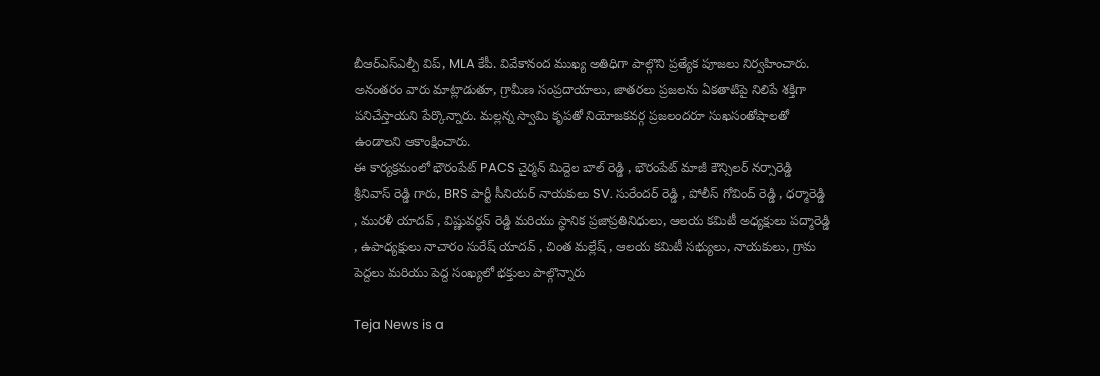బీఆర్ఎస్ఎల్పీ విప్, MLA కేపీ. వివేకానంద ముఖ్య అతిధిగా పాల్గొని ప్రత్యేక పూజలు నిర్వహించారు.
అనంతరం వారు మాట్లాడుతూ, గ్రామీణ సంప్రదాయాలు, జాతరలు ప్రజలను ఏకతాటిపై నిలిపే శక్తిగా పనిచేస్తాయని పేర్కొన్నారు. మల్లన్న స్వామి కృపతో నియోజకవర్గ ప్రజలందరూ సుఖసంతోషాలతో ఉండాలని ఆకాంక్షించారు.
ఈ కార్యక్రమంలో భౌరంపేట్ PACS చైర్మన్ మిద్దెల బాల్ రెడ్డి , భౌరంపేట్ మాజీ కౌన్సిలర్ నర్సారెడ్డి శ్రీనివాస్ రెడ్డి గారు, BRS పార్టీ సీనియర్ నాయకులు SV. సురేందర్ రెడ్డి , పోలీస్ గోవింద్ రెడ్డి , ధర్మారెడ్డి , మురళీ యాదవ్ , విష్ణువర్ధన్ రెడ్డి మరియు స్థానిక ప్రజాప్రతినిధులు, ఆలయ కమిటీ అధ్యక్షులు పద్మారెడ్డి , ఉపాధ్యక్షులు నాచారం సురేష్ యాదవ్ , చింత మల్లేష్ , ఆలయ కమిటీ సభ్యులు, నాయకులు, గ్రామ పెద్దలు మరియు పెద్ద సంఖ్యలో భక్తులు పాల్గొన్నారు

Teja News is a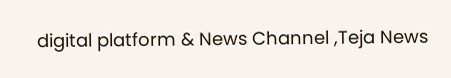digital platform & News Channel ,Teja News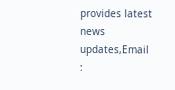provides latest news updates,Email :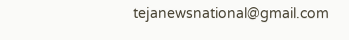tejanewsnational@gmail.com